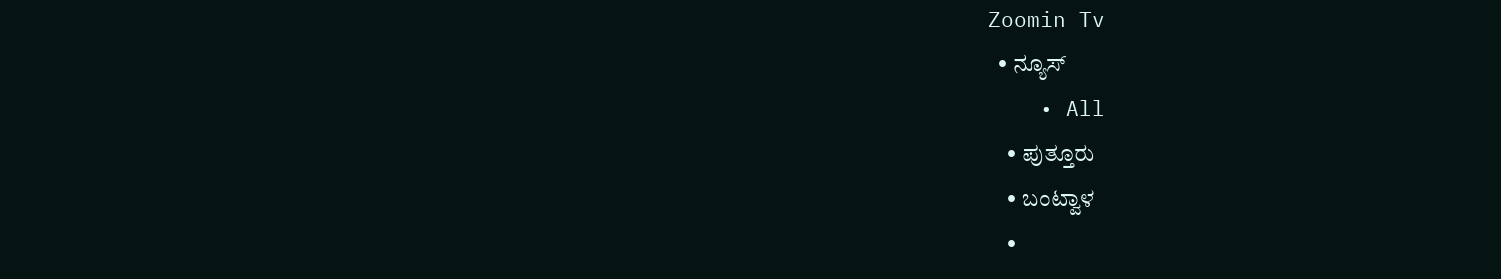Zoomin Tv
  • ನ್ಯೂಸ್
    • All
    • ಪುತ್ತೂರು
    • ಬಂಟ್ವಾಳ
    •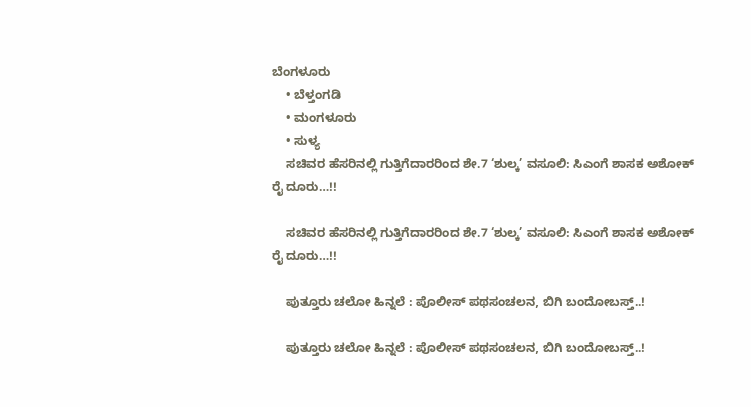ಬೆಂಗಳೂರು
    • ಬೆಳ್ತಂಗಡಿ
    • ಮಂಗಳೂರು
    • ಸುಳ್ಯ
    ಸಚಿವರ ಹೆಸರಿನಲ್ಲಿ ಗುತ್ತಿಗೆದಾರರಿಂದ ಶೇ.7 ‘ಶುಲ್ಕ’ ವಸೂಲಿ: ಸಿಎಂಗೆ ಶಾಸಕ ಅಶೋಕ್ ರೈ ದೂರು…!!

    ಸಚಿವರ ಹೆಸರಿನಲ್ಲಿ ಗುತ್ತಿಗೆದಾರರಿಂದ ಶೇ.7 ‘ಶುಲ್ಕ’ ವಸೂಲಿ: ಸಿಎಂಗೆ ಶಾಸಕ ಅಶೋಕ್ ರೈ ದೂರು…!!

    ಪುತ್ತೂರು ಚಲೋ ಹಿನ್ನಲೆ : ಪೊಲೀಸ್ ಪಥಸಂಚಲನ, ಬಿಗಿ ಬಂದೋಬಸ್ತ್..!

    ಪುತ್ತೂರು ಚಲೋ ಹಿನ್ನಲೆ : ಪೊಲೀಸ್ ಪಥಸಂಚಲನ, ಬಿಗಿ ಬಂದೋಬಸ್ತ್..!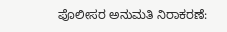ಪೊಲೀಸರ ಅನುಮತಿ ನಿರಾಕರಣೆ: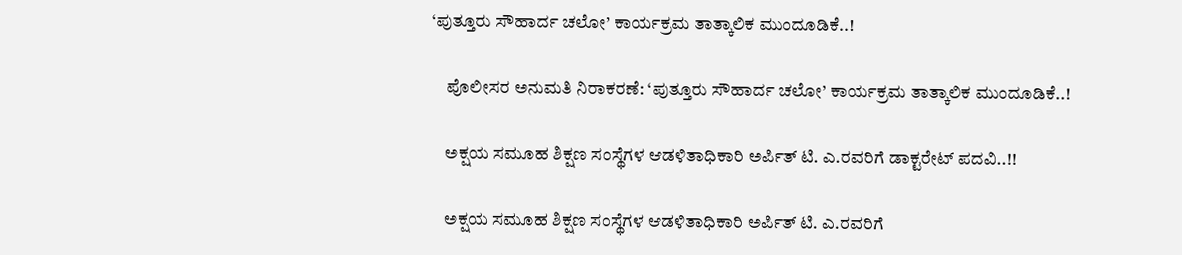‘ಪುತ್ತೂರು ಸೌಹಾರ್ದ ಚಲೋ’ ಕಾರ್ಯಕ್ರಮ ತಾತ್ಕಾಲಿಕ ಮುಂದೂಡಿಕೆ..!

    ಪೊಲೀಸರ ಅನುಮತಿ ನಿರಾಕರಣೆ: ‘ಪುತ್ತೂರು ಸೌಹಾರ್ದ ಚಲೋ’ ಕಾರ್ಯಕ್ರಮ ತಾತ್ಕಾಲಿಕ ಮುಂದೂಡಿಕೆ..!

    ಅಕ್ಷಯ ಸಮೂಹ ಶಿಕ್ಷಣ ಸಂಸ್ಥೆಗಳ ಆಡಳಿತಾಧಿಕಾರಿ ಅರ್ಪಿತ್ ಟಿ. ಎ.ರವರಿಗೆ ಡಾಕ್ಟರೇಟ್ ಪದವಿ..!!

    ಅಕ್ಷಯ ಸಮೂಹ ಶಿಕ್ಷಣ ಸಂಸ್ಥೆಗಳ ಆಡಳಿತಾಧಿಕಾರಿ ಅರ್ಪಿತ್ ಟಿ. ಎ.ರವರಿಗೆ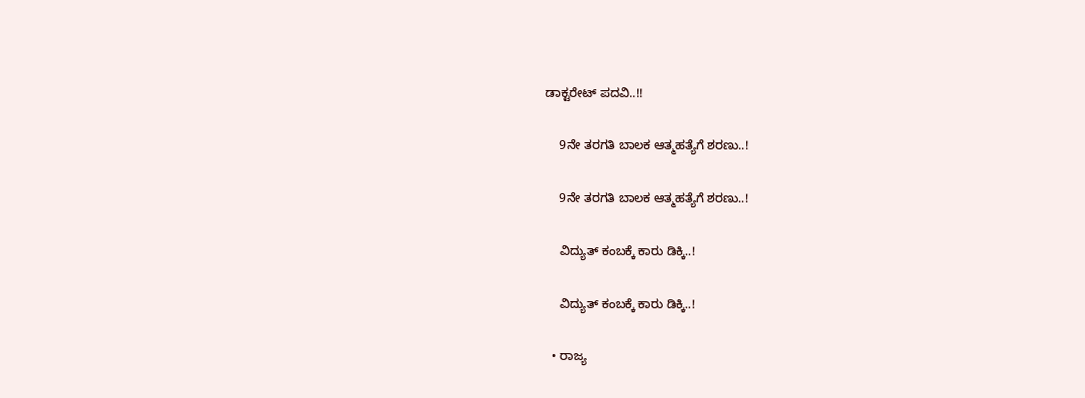ಡಾಕ್ಟರೇಟ್ ಪದವಿ..!!

    9ನೇ ತರಗತಿ ಬಾಲಕ ಆತ್ಮಹತ್ಯೆಗೆ ಶರಣು..!

    9ನೇ ತರಗತಿ ಬಾಲಕ ಆತ್ಮಹತ್ಯೆಗೆ ಶರಣು..!

    ವಿದ್ಯುತ್ ಕಂಬಕ್ಕೆ ಕಾರು ಡಿಕ್ಕಿ..!

    ವಿದ್ಯುತ್ ಕಂಬಕ್ಕೆ ಕಾರು ಡಿಕ್ಕಿ..!

  • ರಾಜ್ಯ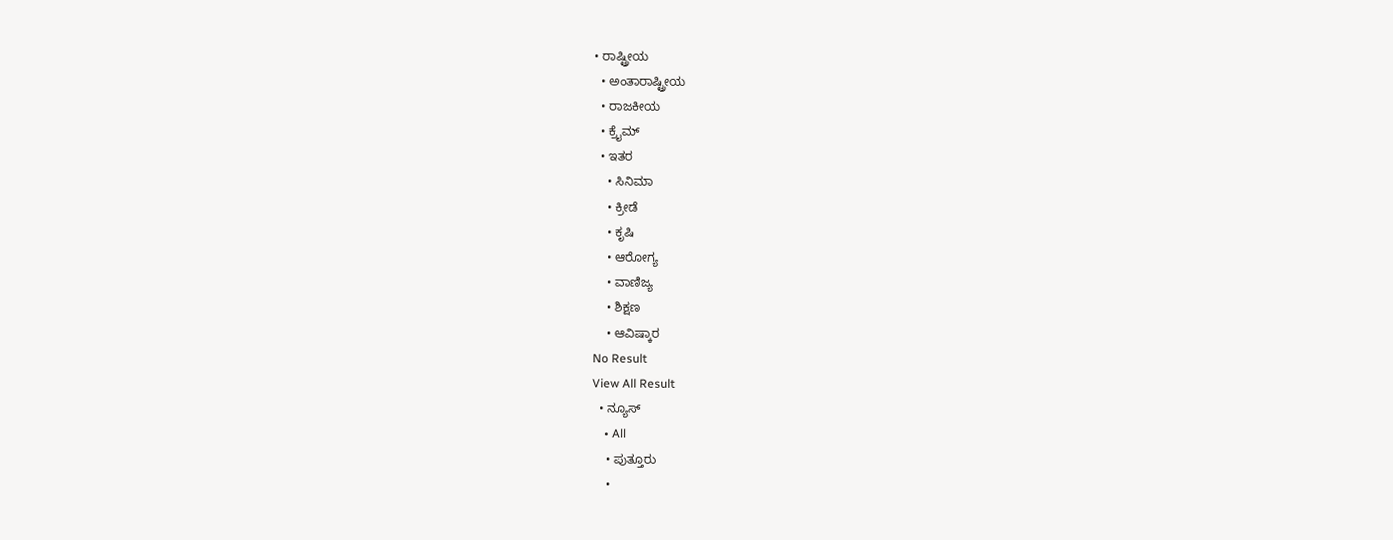• ರಾಷ್ಟ್ರೀಯ
  • ಅಂತಾರಾಷ್ಟ್ರೀಯ
  • ರಾಜಕೀಯ
  • ಕ್ರೈಮ್
  • ಇತರ
    • ಸಿನಿಮಾ
    • ಕ್ರೀಡೆ
    • ಕೃಷಿ
    • ಆರೋಗ್ಯ
    • ವಾಣಿಜ್ಯ
    • ಶಿಕ್ಷಣ
    • ಆವಿಷ್ಕಾರ
No Result
View All Result
  • ನ್ಯೂಸ್
    • All
    • ಪುತ್ತೂರು
    •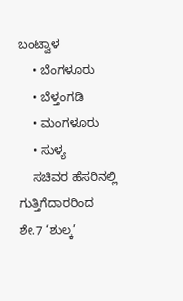ಬಂಟ್ವಾಳ
    • ಬೆಂಗಳೂರು
    • ಬೆಳ್ತಂಗಡಿ
    • ಮಂಗಳೂರು
    • ಸುಳ್ಯ
    ಸಚಿವರ ಹೆಸರಿನಲ್ಲಿ ಗುತ್ತಿಗೆದಾರರಿಂದ ಶೇ.7 ‘ಶುಲ್ಕ’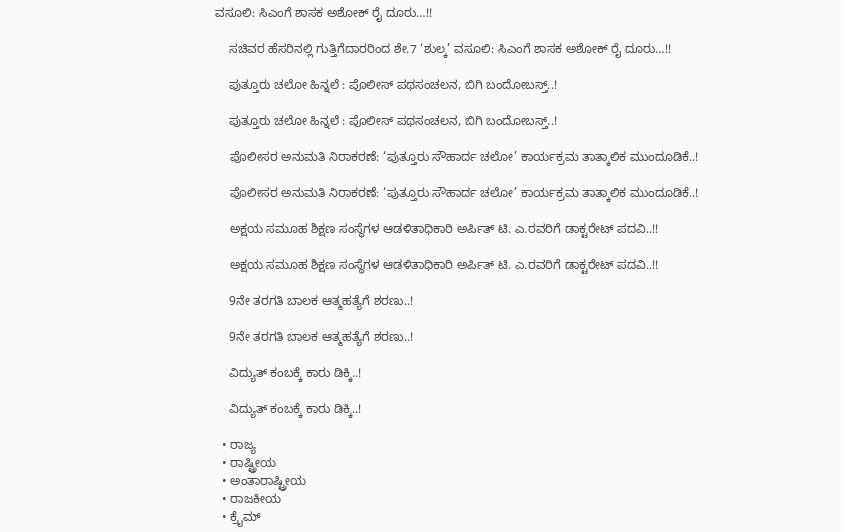ವಸೂಲಿ: ಸಿಎಂಗೆ ಶಾಸಕ ಅಶೋಕ್ ರೈ ದೂರು…!!

    ಸಚಿವರ ಹೆಸರಿನಲ್ಲಿ ಗುತ್ತಿಗೆದಾರರಿಂದ ಶೇ.7 ‘ಶುಲ್ಕ’ ವಸೂಲಿ: ಸಿಎಂಗೆ ಶಾಸಕ ಅಶೋಕ್ ರೈ ದೂರು…!!

    ಪುತ್ತೂರು ಚಲೋ ಹಿನ್ನಲೆ : ಪೊಲೀಸ್ ಪಥಸಂಚಲನ, ಬಿಗಿ ಬಂದೋಬಸ್ತ್..!

    ಪುತ್ತೂರು ಚಲೋ ಹಿನ್ನಲೆ : ಪೊಲೀಸ್ ಪಥಸಂಚಲನ, ಬಿಗಿ ಬಂದೋಬಸ್ತ್..!

    ಪೊಲೀಸರ ಅನುಮತಿ ನಿರಾಕರಣೆ: ‘ಪುತ್ತೂರು ಸೌಹಾರ್ದ ಚಲೋ’ ಕಾರ್ಯಕ್ರಮ ತಾತ್ಕಾಲಿಕ ಮುಂದೂಡಿಕೆ..!

    ಪೊಲೀಸರ ಅನುಮತಿ ನಿರಾಕರಣೆ: ‘ಪುತ್ತೂರು ಸೌಹಾರ್ದ ಚಲೋ’ ಕಾರ್ಯಕ್ರಮ ತಾತ್ಕಾಲಿಕ ಮುಂದೂಡಿಕೆ..!

    ಅಕ್ಷಯ ಸಮೂಹ ಶಿಕ್ಷಣ ಸಂಸ್ಥೆಗಳ ಆಡಳಿತಾಧಿಕಾರಿ ಅರ್ಪಿತ್ ಟಿ. ಎ.ರವರಿಗೆ ಡಾಕ್ಟರೇಟ್ ಪದವಿ..!!

    ಅಕ್ಷಯ ಸಮೂಹ ಶಿಕ್ಷಣ ಸಂಸ್ಥೆಗಳ ಆಡಳಿತಾಧಿಕಾರಿ ಅರ್ಪಿತ್ ಟಿ. ಎ.ರವರಿಗೆ ಡಾಕ್ಟರೇಟ್ ಪದವಿ..!!

    9ನೇ ತರಗತಿ ಬಾಲಕ ಆತ್ಮಹತ್ಯೆಗೆ ಶರಣು..!

    9ನೇ ತರಗತಿ ಬಾಲಕ ಆತ್ಮಹತ್ಯೆಗೆ ಶರಣು..!

    ವಿದ್ಯುತ್ ಕಂಬಕ್ಕೆ ಕಾರು ಡಿಕ್ಕಿ..!

    ವಿದ್ಯುತ್ ಕಂಬಕ್ಕೆ ಕಾರು ಡಿಕ್ಕಿ..!

  • ರಾಜ್ಯ
  • ರಾಷ್ಟ್ರೀಯ
  • ಅಂತಾರಾಷ್ಟ್ರೀಯ
  • ರಾಜಕೀಯ
  • ಕ್ರೈಮ್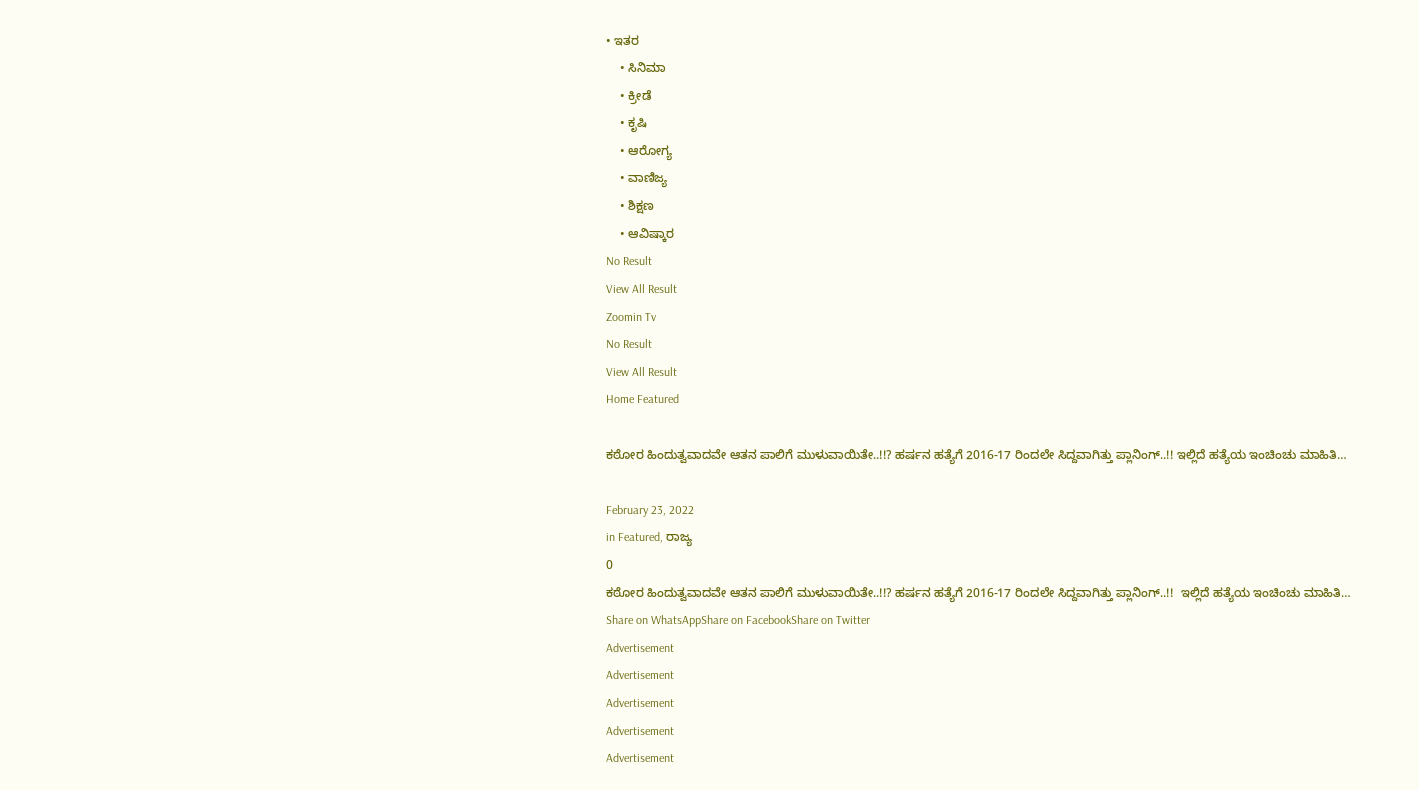• ಇತರ
    • ಸಿನಿಮಾ
    • ಕ್ರೀಡೆ
    • ಕೃಷಿ
    • ಆರೋಗ್ಯ
    • ವಾಣಿಜ್ಯ
    • ಶಿಕ್ಷಣ
    • ಆವಿಷ್ಕಾರ
No Result
View All Result
Zoomin Tv
No Result
View All Result
Home Featured

ಕಠೋರ ಹಿಂದುತ್ವವಾದವೇ ಆತನ ಪಾಲಿಗೆ ಮುಳುವಾಯಿತೇ..!!? ಹರ್ಷನ ಹತ್ಯೆಗೆ 2016-17 ರಿಂದಲೇ ಸಿದ್ದವಾಗಿತ್ತು ಪ್ಲಾನಿಂಗ್..!! ಇಲ್ಲಿದೆ ಹತ್ಯೆಯ ಇಂಚಿಂಚು ಮಾಹಿತಿ…

February 23, 2022
in Featured, ರಾಜ್ಯ
0
ಕಠೋರ ಹಿಂದುತ್ವವಾದವೇ ಆತನ ಪಾಲಿಗೆ ಮುಳುವಾಯಿತೇ..!!? ಹರ್ಷನ ಹತ್ಯೆಗೆ 2016-17 ರಿಂದಲೇ ಸಿದ್ದವಾಗಿತ್ತು ಪ್ಲಾನಿಂಗ್..!!  ಇಲ್ಲಿದೆ ಹತ್ಯೆಯ ಇಂಚಿಂಚು ಮಾಹಿತಿ…
Share on WhatsAppShare on FacebookShare on Twitter
Advertisement
Advertisement
Advertisement
Advertisement
Advertisement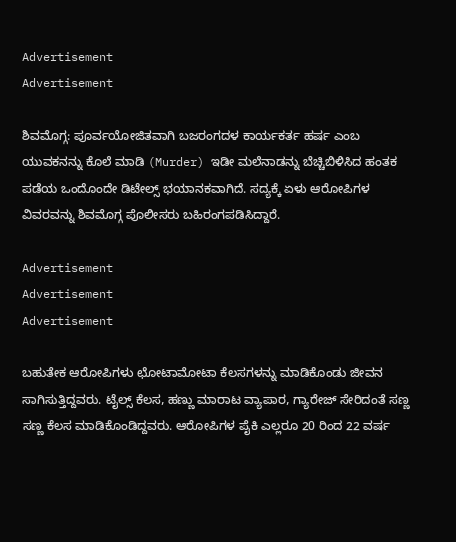Advertisement
Advertisement

ಶಿವಮೊಗ್ಗ: ಪೂರ್ವಯೋಜಿತವಾಗಿ ಬಜರಂಗದಳ ಕಾರ್ಯಕರ್ತ ಹರ್ಷ ಎಂಬ ಯುವಕನನ್ನು ಕೊಲೆ ಮಾಡಿ (Murder) ಇಡೀ ಮಲೆನಾಡನ್ನು ಬೆಚ್ಚಿಬಿಳಿಸಿದ ಹಂತಕ ಪಡೆಯ ಒಂದೊಂದೇ ಡಿಟೇಲ್ಸ್ ಭಯಾನಕವಾಗಿದೆ. ಸದ್ಯಕ್ಕೆ ಏಳು ಆರೋಪಿಗಳ ವಿವರವನ್ನು ಶಿವಮೊಗ್ಗ ಪೊಲೀಸರು ಬಹಿರಂಗಪಡಿಸಿದ್ದಾರೆ.

Advertisement
Advertisement
Advertisement

ಬಹುತೇಕ ಆರೋಪಿಗಳು ಛೋಟಾಮೋಟಾ ಕೆಲಸಗಳನ್ನು ಮಾಡಿಕೊಂಡು ಜೀವನ ಸಾಗಿಸುತ್ತಿದ್ದವರು. ಟೈಲ್ಸ್ ಕೆಲಸ, ಹಣ್ಣು ಮಾರಾಟ ವ್ಯಾಪಾರ, ಗ್ಯಾರೇಜ್ ಸೇರಿದಂತೆ ಸಣ್ಣ ಸಣ್ಣ ಕೆಲಸ ಮಾಡಿಕೊಂಡಿದ್ದವರು. ಆರೋಪಿಗಳ ಪೈಕಿ ಎಲ್ಲರೂ 20 ರಿಂದ 22 ವರ್ಷ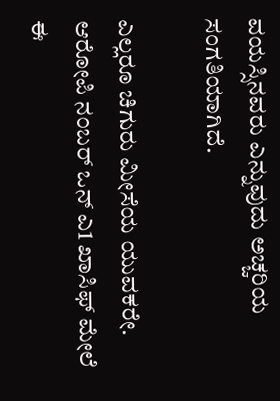ವಯಸ್ಸಿನವರು ಎನ್ನುವುದು ಅಚ್ಚರಿಯ ಸಂಗತಿಯಾಗಿದೆ.

ಎಲ್ಲರೂ ಚಿಗುರು ಮೀಸೆಯ ಯುವಕರೇ. ಆರೋಪಿ ನಂಬರ್ ಒನ್ ಎ1 ಖಾಸಿಫ್ ಮೇಲೆ ಈ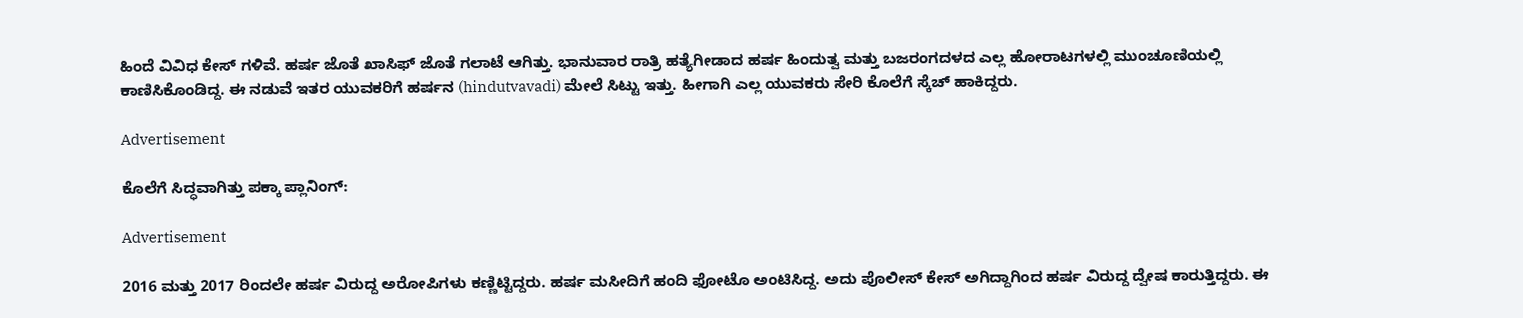ಹಿಂದೆ ವಿವಿಧ ಕೇಸ್ ಗಳಿವೆ. ಹರ್ಷ ಜೊತೆ ಖಾಸಿಫ್ ಜೊತೆ ಗಲಾಟೆ ಆಗಿತ್ತು. ಭಾನುವಾರ ರಾತ್ರಿ ಹತ್ಯೆಗೀಡಾದ ಹರ್ಷ ಹಿಂದುತ್ವ ಮತ್ತು ಬಜರಂಗದಳದ ಎಲ್ಲ ಹೋರಾಟಗಳಲ್ಲಿ ಮುಂಚೂಣಿಯಲ್ಲಿ ಕಾಣಿಸಿಕೊಂಡಿದ್ದ. ಈ ನಡುವೆ ಇತರ ಯುವಕರಿಗೆ ಹರ್ಷನ (hindutvavadi) ಮೇಲೆ ಸಿಟ್ಟು ಇತ್ತು. ಹೀಗಾಗಿ ಎಲ್ಲ ಯುವಕರು ಸೇರಿ ಕೊಲೆಗೆ ಸ್ಕೆಚ್ ಹಾಕಿದ್ದರು.

Advertisement

ಕೊಲೆಗೆ ಸಿದ್ಧವಾಗಿತ್ತು ಪಕ್ಕಾ ಪ್ಲಾನಿಂಗ್:

Advertisement

2016 ಮತ್ತು 2017 ರಿಂದಲೇ ಹರ್ಷ ವಿರುದ್ದ ಅರೋಪಿಗಳು ಕಣ್ಣಿಟ್ಟಿದ್ದರು. ಹರ್ಷ ಮಸೀದಿಗೆ ಹಂದಿ ಫೋಟೊ ಅಂಟಿಸಿದ್ದ. ಅದು ಪೊಲೀಸ್ ಕೇಸ್ ಅಗಿದ್ದಾಗಿಂದ ಹರ್ಷ ವಿರುದ್ದ ದ್ವೇಷ ಕಾರುತ್ತಿದ್ದರು. ಈ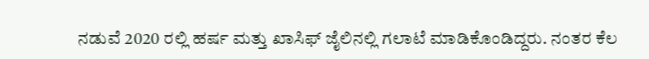ನಡುವೆ 2020 ರಲ್ಲಿ ಹರ್ಷ ಮತ್ತು ಖಾಸಿಫ್ ಜೈಲಿನಲ್ಲಿ ಗಲಾಟೆ ಮಾಡಿಕೊಂಡಿದ್ದರು. ನಂತರ ಕೆಲ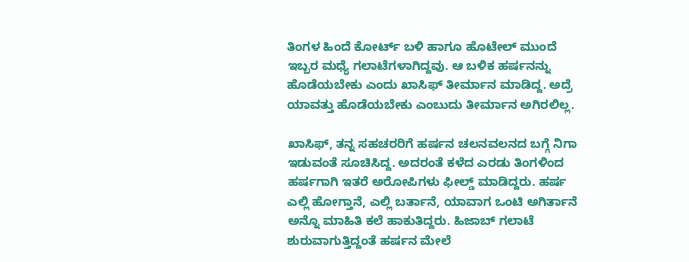ತಿಂಗಳ ಹಿಂದೆ ಕೋರ್ಟ್ ಬಳಿ ಹಾಗೂ ಹೊಟೇಲ್ ಮುಂದೆ ಇಬ್ಬರ ಮಧ್ಯೆ ಗಲಾಟೆಗಳಾಗಿದ್ದವು. ಆ ಬಳಿಕ ಹರ್ಷನನ್ನು ಹೊಡೆಯಬೇಕು ಎಂದು ಖಾಸಿಫ್ ತೀರ್ಮಾನ ಮಾಡಿದ್ದ. ಅದ್ರೆ ಯಾವತ್ತು ಹೊಡೆಯಬೇಕು ಎಂಬುದು ತೀರ್ಮಾನ ಅಗಿರಲಿಲ್ಲ.

ಖಾಸಿಫ್, ತನ್ನ ಸಹಚರರಿಗೆ ಹರ್ಷನ ಚಲನವಲನದ ಬಗ್ಗೆ ನಿಗಾ ಇಡುವಂತೆ ಸೂಚಿಸಿದ್ದ. ಅದರಂತೆ ಕಳೆದ ಎರಡು ತಿಂಗಳಿಂದ ಹರ್ಷಗಾಗಿ ಇತರೆ ಅರೋಪಿಗಳು ಫೀಲ್ಡ್ ಮಾಡಿದ್ದರು. ಹರ್ಷ ಎಲ್ಲಿ ಹೋಗ್ತಾನೆ, ಎಲ್ಲಿ ಬರ್ತಾನೆ, ಯಾವಾಗ ಒಂಟಿ ಅಗಿರ್ತಾನೆ ಅನ್ನೊ ಮಾಹಿತಿ ಕಲೆ ಹಾಕುತಿದ್ದರು. ಹಿಜಾಬ್ ಗಲಾಟೆ ಶುರುವಾಗುತ್ತಿದ್ದಂತೆ ಹರ್ಷನ ಮೇಲೆ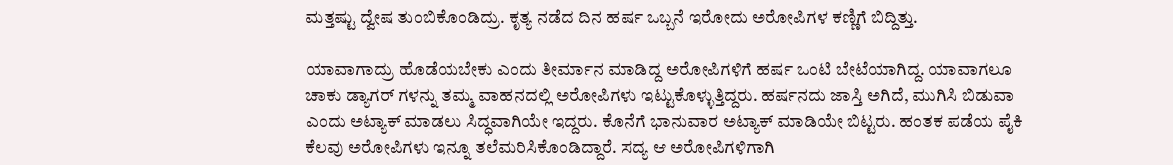ಮತ್ತಷ್ಟು ದ್ವೇಷ ತುಂಬಿಕೊಂಡಿದ್ರು. ಕೃತ್ಯ ನಡೆದ ದಿನ ಹರ್ಷ ಒಬ್ಬನೆ ಇರೋದು ಅರೋಪಿಗಳ ಕಣ್ಣಿಗೆ ಬಿದ್ದಿತ್ತು.

ಯಾವಾಗಾದ್ರು ಹೊಡೆಯಬೇಕು ಎಂದು ತೀರ್ಮಾನ ಮಾಡಿದ್ದ ಅರೋಪಿಗಳಿಗೆ ಹರ್ಷ ಒಂಟಿ ಬೇಟೆಯಾಗಿದ್ದ. ಯಾವಾಗಲೂ ಚಾಕು ಡ್ಯಾಗರ್ ಗಳನ್ನು ತಮ್ಮ ವಾಹನದಲ್ಲಿ ಅರೋಪಿಗಳು ಇಟ್ಟುಕೊಳ್ಳುತ್ತಿದ್ದರು. ಹರ್ಷನದು ಜಾಸ್ತಿ ಅಗಿದೆ, ಮುಗಿಸಿ ಬಿಡುವಾ ಎಂದು ಅಟ್ಯಾಕ್ ಮಾಡಲು ಸಿದ್ಧವಾಗಿಯೇ ಇದ್ದರು. ಕೊನೆಗೆ ಭಾನುವಾರ ಅಟ್ಯಾಕ್ ಮಾಡಿಯೇ ಬಿಟ್ಟರು. ಹಂತಕ ಪಡೆಯ ಪೈಕಿ ಕೆಲವು ಅರೋಪಿಗಳು ಇನ್ನೂ ತಲೆಮರಿಸಿಕೊಂಡಿದ್ದಾರೆ. ಸದ್ಯ ಆ ಅರೋಪಿಗಳಿಗಾಗಿ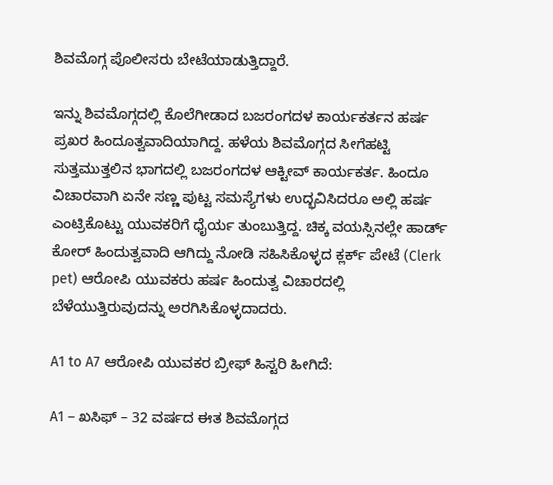ಶಿವಮೊಗ್ಗ ಪೊಲೀಸರು ಬೇಟೆಯಾಡುತ್ತಿದ್ದಾರೆ.

ಇನ್ನು ಶಿವಮೊಗ್ಗದಲ್ಲಿ ಕೊಲೆಗೀಡಾದ ಬಜರಂಗದಳ ಕಾರ್ಯಕರ್ತನ ಹರ್ಷ ಪ್ರಖರ ಹಿಂದೂತ್ವವಾದಿಯಾಗಿದ್ದ. ಹಳೆಯ ಶಿವಮೊಗ್ಗದ ಸೀಗೆಹಟ್ಟಿ ಸುತ್ತಮುತ್ತಲಿನ ಭಾಗದಲ್ಲಿ ಬಜರಂಗದಳ ಆಕ್ಟೀವ್ ಕಾರ್ಯಕರ್ತ. ಹಿಂದೂ ವಿಚಾರವಾಗಿ ಏನೇ ಸಣ್ಣ ಪುಟ್ಟ ಸಮಸ್ಯೆಗಳು ಉದ್ಭವಿಸಿದರೂ ಅಲ್ಲಿ ಹರ್ಷ ಎಂಟ್ರಿಕೊಟ್ಟು ಯುವಕರಿಗೆ ಧೈರ್ಯ ತುಂಬುತ್ತಿದ್ದ. ಚಿಕ್ಕ ವಯಸ್ಸಿನಲ್ಲೇ ಹಾರ್ಡ್ ಕೋರ್ ಹಿಂದುತ್ವವಾದಿ ಆಗಿದ್ದು ನೋಡಿ ಸಹಿಸಿಕೊಳ್ಳದ ಕ್ಲರ್ಕ್ ಪೇಟೆ (Clerk pet) ಆರೋಪಿ ಯುವಕರು ಹರ್ಷ ಹಿಂದುತ್ವ ವಿಚಾರದಲ್ಲಿ ಬೆಳೆಯುತ್ತಿರುವುದನ್ನು ಅರಗಿಸಿಕೊಳ್ಳದಾದರು.

A1 to A7 ಆರೋಪಿ ಯುವಕರ ಬ್ರೀಫ್ ಹಿಸ್ಟರಿ ಹೀಗಿದೆ:

A1 – ಖಸಿಫ್ – 32 ವರ್ಷದ ಈತ ಶಿವಮೊಗ್ಗದ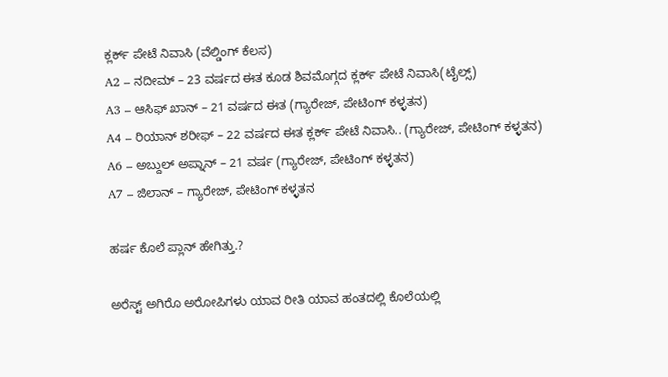ಕ್ಲರ್ಕ್ ಪೇಟೆ ನಿವಾಸಿ (ವೆಲ್ಡಿಂಗ್ ಕೆಲಸ)
A2 – ನದೀಮ್ – 23 ವರ್ಷದ ಈತ ಕೂಡ ಶಿವಮೊಗ್ಗದ ಕ್ಲರ್ಕ್ ಪೇಟೆ ನಿವಾಸಿ(ಟೈಲ್ಸ್)
A3 – ಆಸಿಫ್ ಖಾನ್ – 21 ವರ್ಷದ ಈತ (ಗ್ಯಾರೇಜ್, ಪೇಟಿಂಗ್ ಕಳ್ಳತನ)
A4 – ರಿಯಾನ್ ಶರೀಫ್ – 22 ವರ್ಷದ ಈತ ಕ್ಲರ್ಕ್ ಪೇಟೆ ನಿವಾಸಿ.. (ಗ್ಯಾರೇಜ್, ಪೇಟಿಂಗ್ ಕಳ್ಳತನ)
A6 – ಅಬ್ದುಲ್ ಅಪ್ನಾನ್ – 21 ವರ್ಷ (ಗ್ಯಾರೇಜ್, ಪೇಟಿಂಗ್ ಕಳ್ಳತನ)
A7 – ಜಿಲಾನ್ – ಗ್ಯಾರೇಜ್, ಪೇಟಿಂಗ್ ಕಳ್ಳತನ

ಹರ್ಷ ಕೊಲೆ ಪ್ಲಾನ್ ಹೇಗಿತ್ತು.?

ಅರೆಸ್ಟ್ ಅಗಿರೊ ಅರೋಪಿಗಳು ಯಾವ ರೀತಿ ಯಾವ ಹಂತದಲ್ಲಿ ಕೊಲೆಯಲ್ಲಿ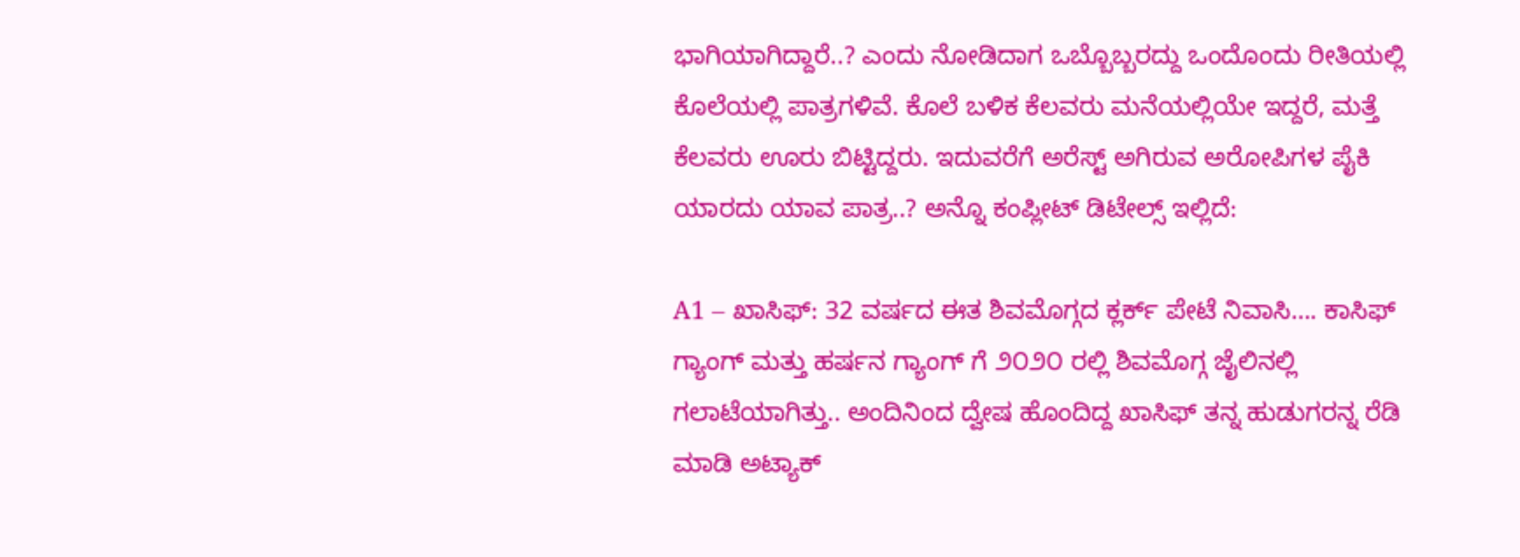ಭಾಗಿಯಾಗಿದ್ದಾರೆ..? ಎಂದು ನೋಡಿದಾಗ ಒಬ್ಬೊಬ್ಬರದ್ದು ಒಂದೊಂದು ರೀತಿಯಲ್ಲಿ ಕೊಲೆಯಲ್ಲಿ ಪಾತ್ರಗಳಿವೆ. ಕೊಲೆ ಬಳಿಕ ಕೆಲವರು ಮನೆಯಲ್ಲಿಯೇ ಇದ್ದರೆ, ಮತ್ತೆ ಕೆಲವರು ಊರು ಬಿಟ್ಟಿದ್ದರು. ಇದುವರೆಗೆ ಅರೆಸ್ಟ್ ಅಗಿರುವ ಅರೋಪಿಗಳ ಪೈಕಿ ಯಾರದು ಯಾವ ಪಾತ್ರ..? ಅನ್ನೊ ಕಂಪ್ಲೀಟ್ ಡಿಟೇಲ್ಸ್ ಇಲ್ಲಿದೆ:

A1 – ಖಾಸಿಫ್: 32 ವರ್ಷದ ಈತ ಶಿವಮೊಗ್ಗದ ಕ್ಲರ್ಕ್ ಪೇಟೆ ನಿವಾಸಿ…. ಕಾಸಿಫ್ ಗ್ಯಾಂಗ್ ಮತ್ತು ಹರ್ಷನ ಗ್ಯಾಂಗ್ ಗೆ ೨೦೨೦ ರಲ್ಲಿ ಶಿವಮೊಗ್ಗ ಜೈಲಿನಲ್ಲಿ ಗಲಾಟೆಯಾಗಿತ್ತು.. ಅಂದಿನಿಂದ ದ್ವೇಷ ಹೊಂದಿದ್ದ ಖಾಸಿಫ್ ತನ್ನ ಹುಡುಗರನ್ನ ರೆಡಿ ಮಾಡಿ ಅಟ್ಯಾಕ್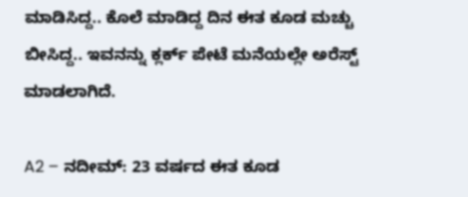ಮಾಡಿಸಿದ್ದ.. ಕೊಲೆ ಮಾಡಿದ್ದ ದಿನ ಈತ ಕೂಡ ಮಚ್ಚು ಬೀಸಿದ್ದ.. ಇವನನ್ನು ಕ್ಲರ್ಕ್ ಪೇಟೆ ಮನೆಯಲ್ಲೇ ಅರೆಸ್ಟ್ ಮಾಡಲಾಗಿದೆ.

A2 – ನದೀಮ್: 23 ವರ್ಷದ ಈತ ಕೂಡ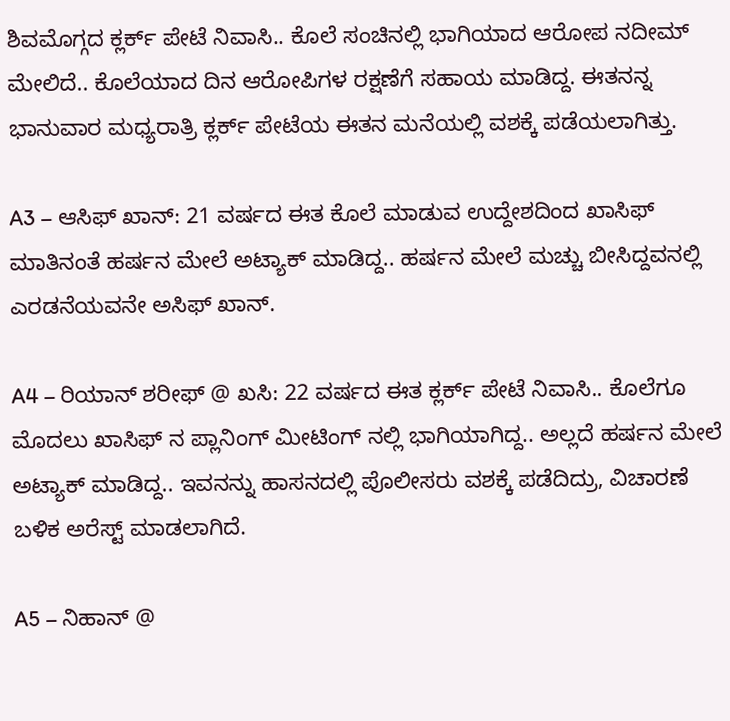ಶಿವಮೊಗ್ಗದ ಕ್ಲರ್ಕ್ ಪೇಟೆ ನಿವಾಸಿ.. ಕೊಲೆ ಸಂಚಿನಲ್ಲಿ ಭಾಗಿಯಾದ ಆರೋಪ ನದೀಮ್ ಮೇಲಿದೆ.. ಕೊಲೆಯಾದ ದಿನ ಆರೋಪಿಗಳ ರಕ್ಷಣೆಗೆ ಸಹಾಯ ಮಾಡಿದ್ದ. ಈತನನ್ನ ಭಾನುವಾರ ಮಧ್ಯರಾತ್ರಿ ಕ್ಲರ್ಕ್ ಪೇಟೆಯ ಈತನ ಮನೆಯಲ್ಲಿ ವಶಕ್ಕೆ ಪಡೆಯಲಾಗಿತ್ತು.

A3 – ಆಸಿಫ್ ಖಾನ್: 21 ವರ್ಷದ ಈತ ಕೊಲೆ ಮಾಡುವ ಉದ್ದೇಶದಿಂದ ಖಾಸಿಫ್ ಮಾತಿನಂತೆ ಹರ್ಷನ ಮೇಲೆ ಅಟ್ಯಾಕ್ ಮಾಡಿದ್ದ.. ಹರ್ಷನ ಮೇಲೆ ಮಚ್ಚು ಬೀಸಿದ್ದವನಲ್ಲಿ ಎರಡನೆಯವನೇ ಅಸಿಫ್ ಖಾನ್.

A4 – ರಿಯಾನ್ ಶರೀಫ್ @ ಖಸಿ: 22 ವರ್ಷದ ಈತ ಕ್ಲರ್ಕ್ ಪೇಟೆ ನಿವಾಸಿ.. ಕೊಲೆಗೂ ಮೊದಲು ಖಾಸಿಫ್ ನ ಪ್ಲಾನಿಂಗ್ ಮೀಟಿಂಗ್ ನಲ್ಲಿ ಭಾಗಿಯಾಗಿದ್ದ.. ಅಲ್ಲದೆ ಹರ್ಷನ ಮೇಲೆ ಅಟ್ಯಾಕ್ ಮಾಡಿದ್ದ.. ಇವನನ್ನು ಹಾಸನದಲ್ಲಿ ಪೊಲೀಸರು ವಶಕ್ಕೆ ಪಡೆದಿದ್ರು, ವಿಚಾರಣೆ ಬಳಿಕ ಅರೆಸ್ಟ್ ಮಾಡಲಾಗಿದೆ.

A5 – ನಿಹಾನ್ @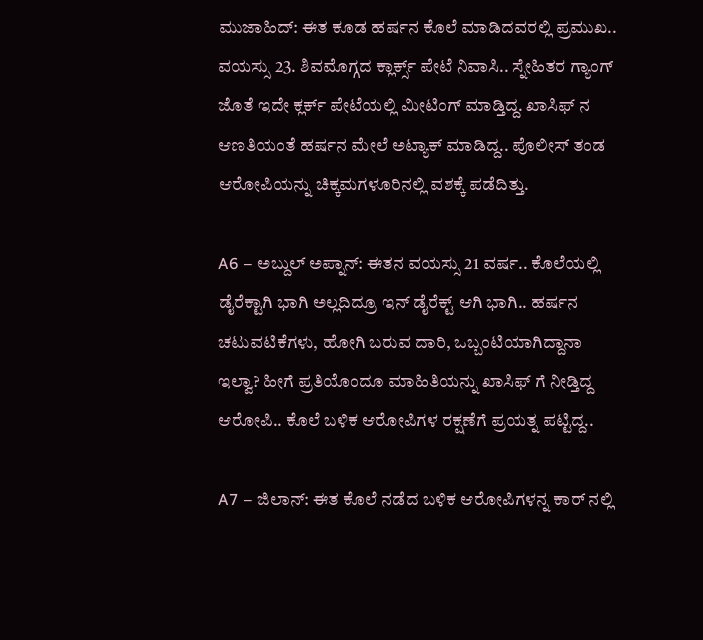ಮುಜಾಹಿದ್: ಈತ ಕೂಡ ಹರ್ಷನ ಕೊಲೆ ಮಾಡಿದವರಲ್ಲಿ ಪ್ರಮುಖ.. ವಯಸ್ಸು 23. ಶಿವಮೊಗ್ಗದ ಕ್ಲಾರ್ಕ್ಸ್ ಪೇಟೆ ನಿವಾಸಿ.. ಸ್ನೇಹಿತರ ಗ್ಯಾಂಗ್ ಜೊತೆ ಇದೇ ಕ್ಲರ್ಕ್ ಪೇಟೆಯಲ್ಲಿ ಮೀಟಿಂಗ್ ಮಾಡ್ತಿದ್ದ. ಖಾಸಿಫ್ ನ ಆಣತಿಯಂತೆ ಹರ್ಷನ ಮೇಲೆ ಅಟ್ಯಾಕ್ ಮಾಡಿದ್ದ.. ಪೊಲೀಸ್ ತಂಡ ಆರೋಪಿಯನ್ನು ಚಿಕ್ಕಮಗಳೂರಿನಲ್ಲಿ ವಶಕ್ಕೆ ಪಡೆದಿತ್ತು.

A6 – ಅಬ್ದುಲ್ ಅಪ್ನಾನ್: ಈತನ ವಯಸ್ಸು 21 ವರ್ಷ.. ಕೊಲೆಯಲ್ಲಿ ಡೈರೆಕ್ಟಾಗಿ ಭಾಗಿ ಅಲ್ಲದಿದ್ರೂ ಇನ್ ಡೈರೆಕ್ಟ್ ಆಗಿ ಭಾಗಿ.. ಹರ್ಷನ ಚಟುವಟಿಕೆಗಳು, ಹೋಗಿ ಬರುವ ದಾರಿ, ಒಬ್ಬಂಟಿಯಾಗಿದ್ದಾನಾ ಇಲ್ವಾ? ಹೀಗೆ ಪ್ರತಿಯೊಂದೂ ಮಾಹಿತಿಯನ್ನು ಖಾಸಿಫ್ ಗೆ ನೀಡ್ತಿದ್ದ ಆರೋಪಿ.. ಕೊಲೆ ಬಳಿಕ ಆರೋಪಿಗಳ ರಕ್ಷಣೆಗೆ ಪ್ರಯತ್ನ ಪಟ್ಟಿದ್ದ..

A7 – ಜಿಲಾನ್: ಈತ ಕೊಲೆ ನಡೆದ ಬಳಿಕ ಆರೋಪಿಗಳನ್ನ ಕಾರ್ ನಲ್ಲಿ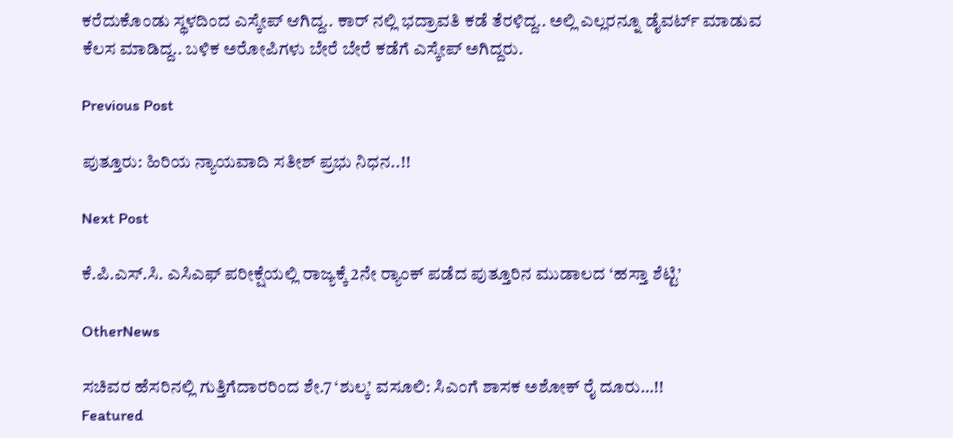ಕರೆದುಕೊಂಡು ಸ್ಥಳದಿಂದ ಎಸ್ಕೇಪ್ ಆಗಿದ್ದ.. ಕಾರ್ ನಲ್ಲಿ ಭದ್ರಾವತಿ ಕಡೆ ತೆರಳಿದ್ದ.. ಅಲ್ಲಿ ಎಲ್ಲರನ್ನೂ ಡೈವರ್ಟ್ ಮಾಡುವ ಕೆಲಸ ಮಾಡಿದ್ದ.. ಬಳಿಕ ಅರೋಪಿಗಳು ಬೇರೆ ಬೇರೆ ಕಡೆಗೆ ಎಸ್ಕೇಪ್ ಅಗಿದ್ದರು.

Previous Post

ಪುತ್ತೂರು: ಹಿರಿಯ ನ್ಯಾಯವಾದಿ ಸತೀಶ್ ಪ್ರಭು ನಿಧನ..!!

Next Post

ಕೆ.ಪಿ.ಎಸ್.ಸಿ. ಎಸಿಎಫ್ ಪರೀಕ್ಷೆಯಲ್ಲಿ ರಾಜ್ಯಕ್ಕೆ 2ನೇ ರ‍್ಯಾಂಕ್ ಪಡೆದ ಪುತ್ತೂರಿನ ಮುಡಾಲದ ‘ಹಸ್ತಾ ಶೆಟ್ಟಿ’

OtherNews

ಸಚಿವರ ಹೆಸರಿನಲ್ಲಿ ಗುತ್ತಿಗೆದಾರರಿಂದ ಶೇ.7 ‘ಶುಲ್ಕ’ ವಸೂಲಿ: ಸಿಎಂಗೆ ಶಾಸಕ ಅಶೋಕ್ ರೈ ದೂರು…!!
Featured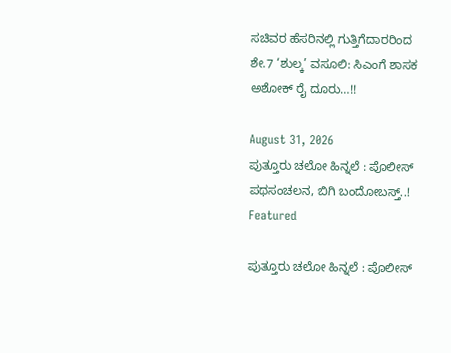ಸಚಿವರ ಹೆಸರಿನಲ್ಲಿ ಗುತ್ತಿಗೆದಾರರಿಂದ ಶೇ.7 ‘ಶುಲ್ಕ’ ವಸೂಲಿ: ಸಿಎಂಗೆ ಶಾಸಕ ಅಶೋಕ್ ರೈ ದೂರು…!!

August 31, 2026
ಪುತ್ತೂರು ಚಲೋ ಹಿನ್ನಲೆ : ಪೊಲೀಸ್ ಪಥಸಂಚಲನ, ಬಿಗಿ ಬಂದೋಬಸ್ತ್..!
Featured

ಪುತ್ತೂರು ಚಲೋ ಹಿನ್ನಲೆ : ಪೊಲೀಸ್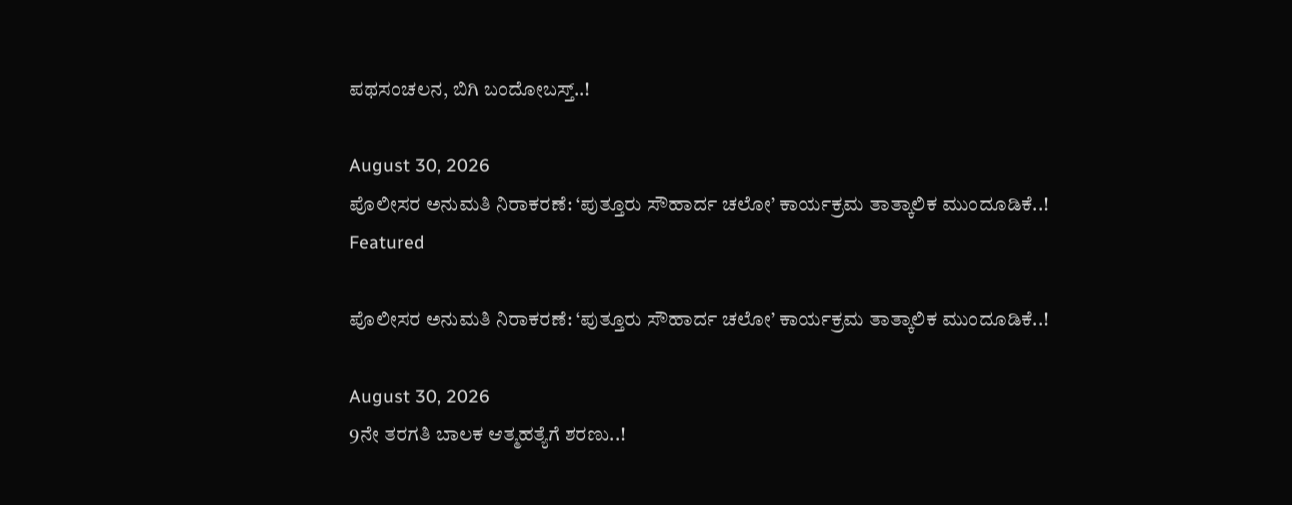ಪಥಸಂಚಲನ, ಬಿಗಿ ಬಂದೋಬಸ್ತ್..!

August 30, 2026
ಪೊಲೀಸರ ಅನುಮತಿ ನಿರಾಕರಣೆ: ‘ಪುತ್ತೂರು ಸೌಹಾರ್ದ ಚಲೋ’ ಕಾರ್ಯಕ್ರಮ ತಾತ್ಕಾಲಿಕ ಮುಂದೂಡಿಕೆ..!
Featured

ಪೊಲೀಸರ ಅನುಮತಿ ನಿರಾಕರಣೆ: ‘ಪುತ್ತೂರು ಸೌಹಾರ್ದ ಚಲೋ’ ಕಾರ್ಯಕ್ರಮ ತಾತ್ಕಾಲಿಕ ಮುಂದೂಡಿಕೆ..!

August 30, 2026
9ನೇ ತರಗತಿ ಬಾಲಕ ಆತ್ಮಹತ್ಯೆಗೆ ಶರಣು..!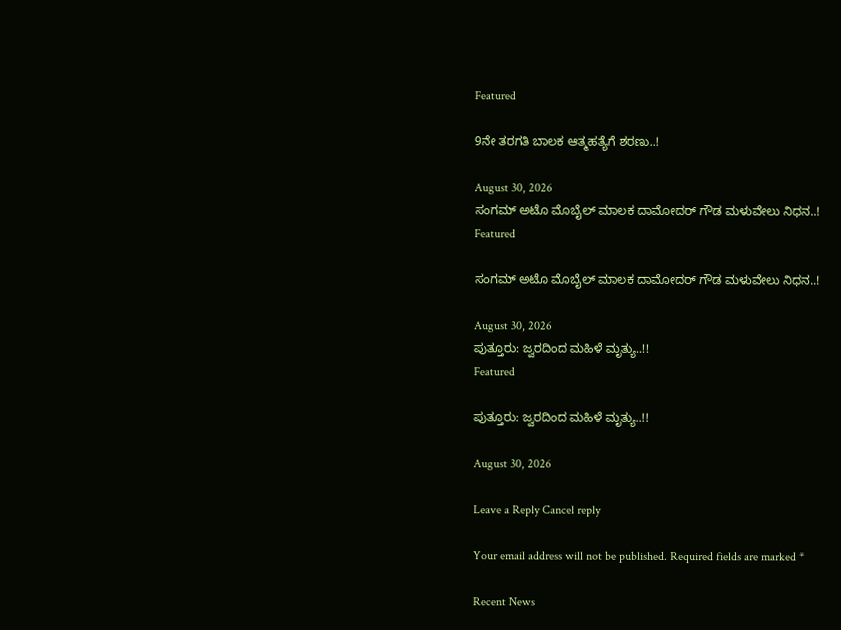Featured

9ನೇ ತರಗತಿ ಬಾಲಕ ಆತ್ಮಹತ್ಯೆಗೆ ಶರಣು..!

August 30, 2026
ಸಂಗಮ್ ಅಟೊ ಮೊಬೈಲ್ ಮಾಲಕ ದಾಮೋದ‌ರ್ ಗೌಡ ಮಳುವೇಲು ನಿಧನ..!
Featured

ಸಂಗಮ್ ಅಟೊ ಮೊಬೈಲ್ ಮಾಲಕ ದಾಮೋದ‌ರ್ ಗೌಡ ಮಳುವೇಲು ನಿಧನ..!

August 30, 2026
ಪುತ್ತೂರು: ಜ್ವರದಿಂದ ಮಹಿಳೆ ಮೃತ್ಯು..!!
Featured

ಪುತ್ತೂರು: ಜ್ವರದಿಂದ ಮಹಿಳೆ ಮೃತ್ಯು..!!

August 30, 2026

Leave a Reply Cancel reply

Your email address will not be published. Required fields are marked *

Recent News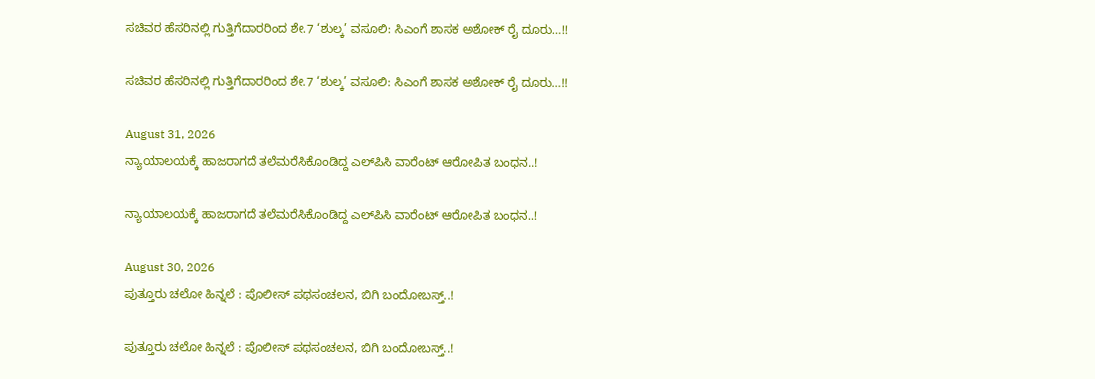ಸಚಿವರ ಹೆಸರಿನಲ್ಲಿ ಗುತ್ತಿಗೆದಾರರಿಂದ ಶೇ.7 ‘ಶುಲ್ಕ’ ವಸೂಲಿ: ಸಿಎಂಗೆ ಶಾಸಕ ಅಶೋಕ್ ರೈ ದೂರು…!!

ಸಚಿವರ ಹೆಸರಿನಲ್ಲಿ ಗುತ್ತಿಗೆದಾರರಿಂದ ಶೇ.7 ‘ಶುಲ್ಕ’ ವಸೂಲಿ: ಸಿಎಂಗೆ ಶಾಸಕ ಅಶೋಕ್ ರೈ ದೂರು…!!

August 31, 2026
ನ್ಯಾಯಾಲಯಕ್ಕೆ ಹಾಜರಾಗದೆ ತಲೆಮರೆಸಿಕೊಂಡಿದ್ದ ಎಲ್‌ಪಿಸಿ ವಾರೆಂಟ್ ಆರೋಪಿತ ಬಂಧನ..!

ನ್ಯಾಯಾಲಯಕ್ಕೆ ಹಾಜರಾಗದೆ ತಲೆಮರೆಸಿಕೊಂಡಿದ್ದ ಎಲ್‌ಪಿಸಿ ವಾರೆಂಟ್ ಆರೋಪಿತ ಬಂಧನ..!

August 30, 2026
ಪುತ್ತೂರು ಚಲೋ ಹಿನ್ನಲೆ : ಪೊಲೀಸ್ ಪಥಸಂಚಲನ, ಬಿಗಿ ಬಂದೋಬಸ್ತ್..!

ಪುತ್ತೂರು ಚಲೋ ಹಿನ್ನಲೆ : ಪೊಲೀಸ್ ಪಥಸಂಚಲನ, ಬಿಗಿ ಬಂದೋಬಸ್ತ್..!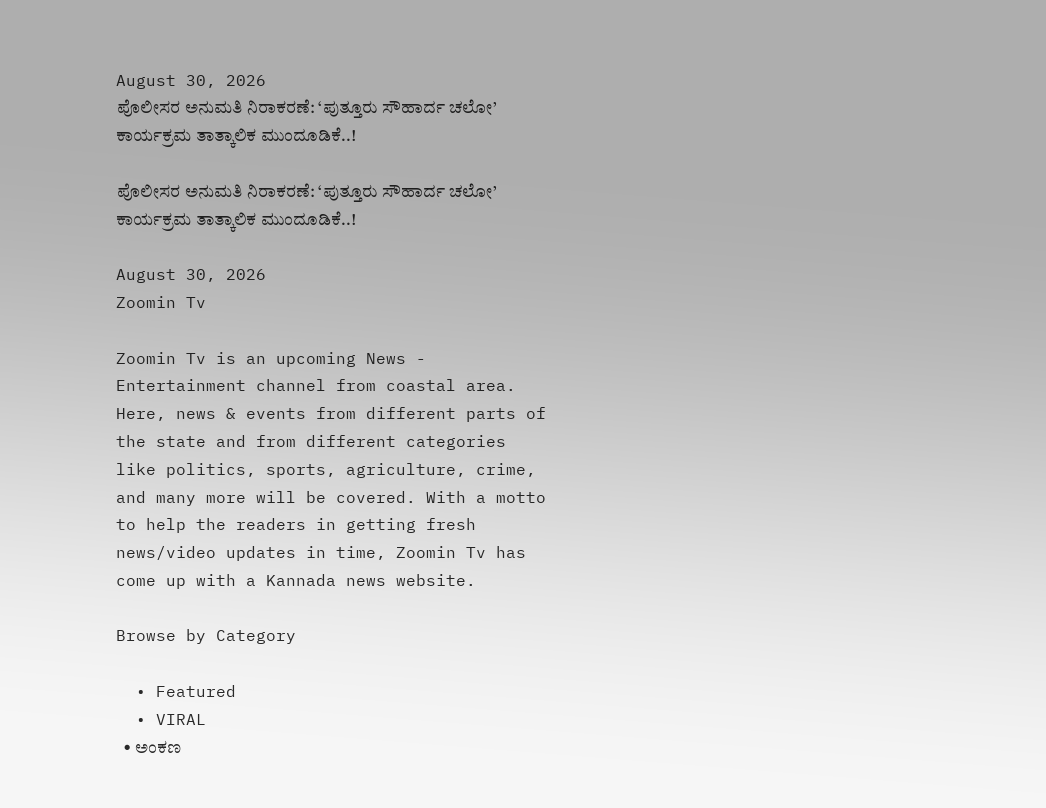August 30, 2026
ಪೊಲೀಸರ ಅನುಮತಿ ನಿರಾಕರಣೆ: ‘ಪುತ್ತೂರು ಸೌಹಾರ್ದ ಚಲೋ’ ಕಾರ್ಯಕ್ರಮ ತಾತ್ಕಾಲಿಕ ಮುಂದೂಡಿಕೆ..!

ಪೊಲೀಸರ ಅನುಮತಿ ನಿರಾಕರಣೆ: ‘ಪುತ್ತೂರು ಸೌಹಾರ್ದ ಚಲೋ’ ಕಾರ್ಯಕ್ರಮ ತಾತ್ಕಾಲಿಕ ಮುಂದೂಡಿಕೆ..!

August 30, 2026
Zoomin Tv

Zoomin Tv is an upcoming News - Entertainment channel from coastal area. Here, news & events from different parts of the state and from different categories like politics, sports, agriculture, crime, and many more will be covered. With a motto to help the readers in getting fresh news/video updates in time, Zoomin Tv has come up with a Kannada news website.

Browse by Category

  • Featured
  • VIRAL
  • ಅಂಕಣ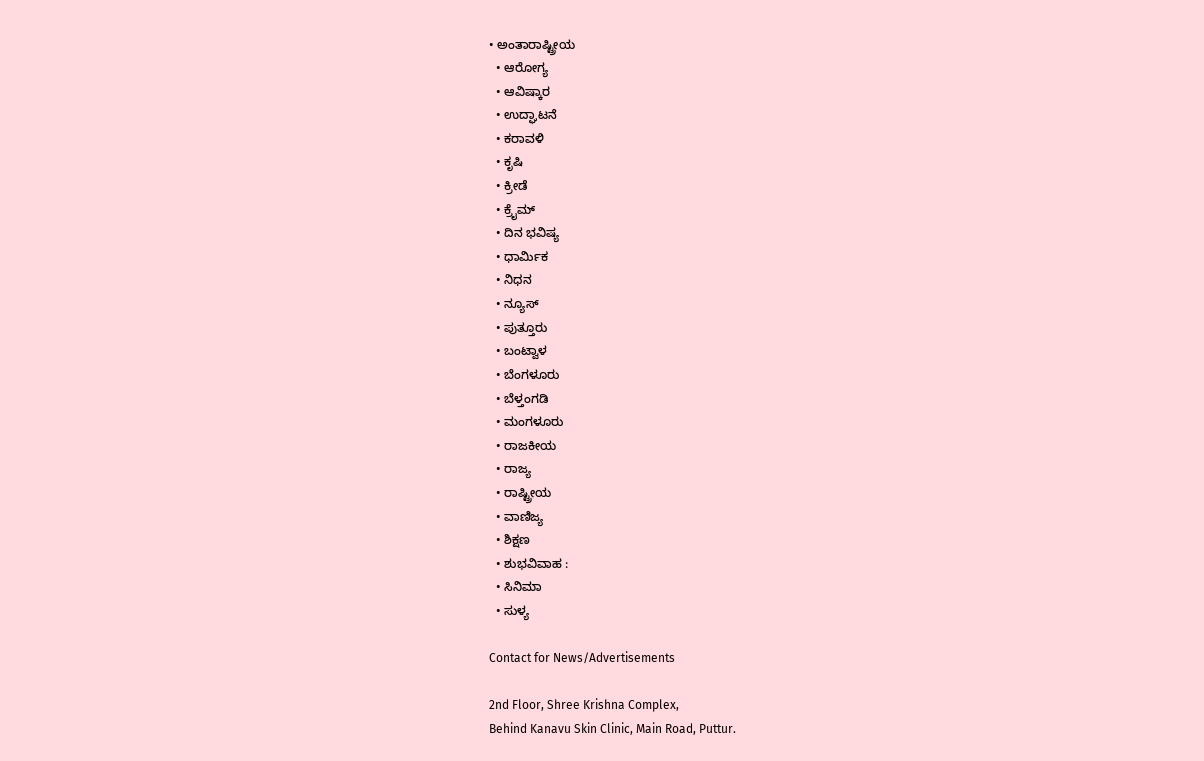• ಅಂತಾರಾಷ್ಟ್ರೀಯ
  • ಆರೋಗ್ಯ
  • ಆವಿಷ್ಕಾರ
  • ಉದ್ಘಾಟನೆ
  • ಕರಾವಳಿ
  • ಕೃಷಿ
  • ಕ್ರೀಡೆ
  • ಕ್ರೈಮ್
  • ದಿನ ಭವಿಷ್ಯ
  • ಧಾರ್ಮಿಕ
  • ನಿಧನ
  • ನ್ಯೂಸ್
  • ಪುತ್ತೂರು
  • ಬಂಟ್ವಾಳ
  • ಬೆಂಗಳೂರು
  • ಬೆಳ್ತಂಗಡಿ
  • ಮಂಗಳೂರು
  • ರಾಜಕೀಯ
  • ರಾಜ್ಯ
  • ರಾಷ್ಟ್ರೀಯ
  • ವಾಣಿಜ್ಯ
  • ಶಿಕ್ಷಣ
  • ಶುಭವಿವಾಹ :
  • ಸಿನಿಮಾ
  • ಸುಳ್ಯ

Contact for News/Advertisements

2nd Floor, Shree Krishna Complex,
Behind Kanavu Skin Clinic, Main Road, Puttur.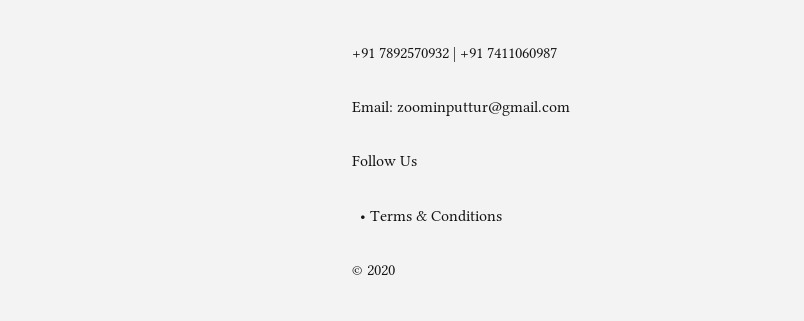+91 7892570932 | +91 7411060987

Email: zoominputtur@gmail.com

Follow Us

  • Terms & Conditions

© 2020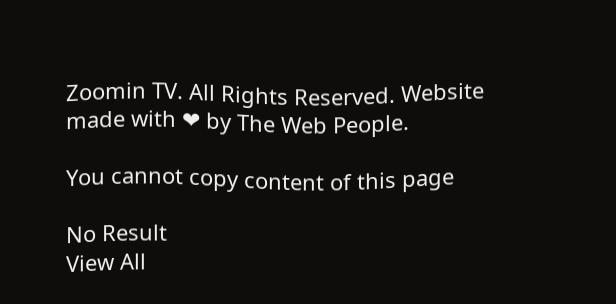Zoomin TV. All Rights Reserved. Website made with ❤ by The Web People.

You cannot copy content of this page

No Result
View All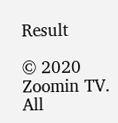Result

© 2020 Zoomin TV. All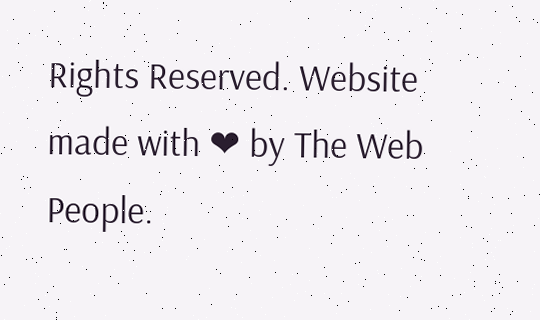Rights Reserved. Website made with ❤ by The Web People.